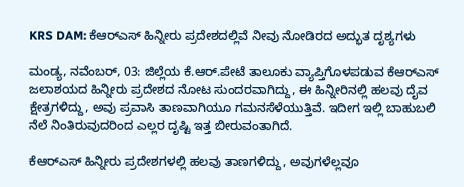KRS DAM: ಕೆಆರ್‌ಎಸ್ ಹಿನ್ನೀರು ಪ್ರದೇಶದಲ್ಲಿವೆ ನೀವು ನೋಡಿರದ ಅದ್ಭುತ ದೃಶ್ಯಗಳು

ಮಂಡ್ಯ, ನವೆಂಬರ್‌, 03: ಜಿಲ್ಲೆಯ ಕೆ.ಆರ್.ಪೇಟೆ ತಾಲೂಕು ವ್ಯಾಪ್ತಿಗೊಳಪಡುವ ಕೆಆರ್‌ಎಸ್ ಜಲಾಶಯದ ಹಿನ್ನೀರು ಪ್ರದೇಶದ ನೋಟ ಸುಂದರವಾಗಿದ್ದು, ಈ ಹಿನ್ನೀರಿನಲ್ಲಿ ಹಲವು ದೈವ ಕ್ಷೇತ್ರಗಳಿದ್ದು, ಅವು ಪ್ರವಾಸಿ ತಾಣವಾಗಿಯೂ ಗಮನಸೆಳೆಯುತ್ತಿವೆ. ಇದೀಗ ಇಲ್ಲಿ ಬಾಹುಬಲಿ ನೆಲೆ ನಿಂತಿರುವುದರಿಂದ ಎಲ್ಲರ ದೃಷ್ಟಿ ಇತ್ತ ಬೀರುವಂತಾಗಿದೆ.

ಕೆಆರ್‌ಎಸ್ ಹಿನ್ನೀರು ಪ್ರದೇಶಗಳಲ್ಲಿ ಹಲವು ತಾಣಗಳಿದ್ದು, ಅವುಗಳೆಲ್ಲವೂ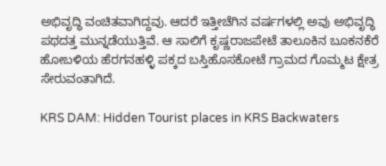ಅಭಿವೃದ್ಧಿ ವಂಚಿತವಾಗಿದ್ದವು. ಆದರೆ ಇತ್ತೀಚೆಗಿನ ವರ್ಷಗಳಲ್ಲಿ ಅವು ಅಭಿವೃದ್ಧಿ ಪಥದತ್ತ ಮುನ್ನಡೆಯುತ್ತಿವೆ. ಆ ಸಾಲಿಗೆ ಕೃಷ್ಣರಾಜಪೇಟೆ ತಾಲೂಕಿನ ಬೂಕನಕೆರೆ ಹೋಬಳಿಯ ಹೆರಗನಹಳ್ಳಿ ಪಕ್ಕದ ಬಸ್ತಿಹೊಸಕೋಟೆ ಗ್ರಾಮದ ಗೊಮ್ಮಟ ಕ್ಷೇತ್ರ ಸೇರುವಂತಾಗಿದೆ.

KRS DAM: Hidden Tourist places in KRS Backwaters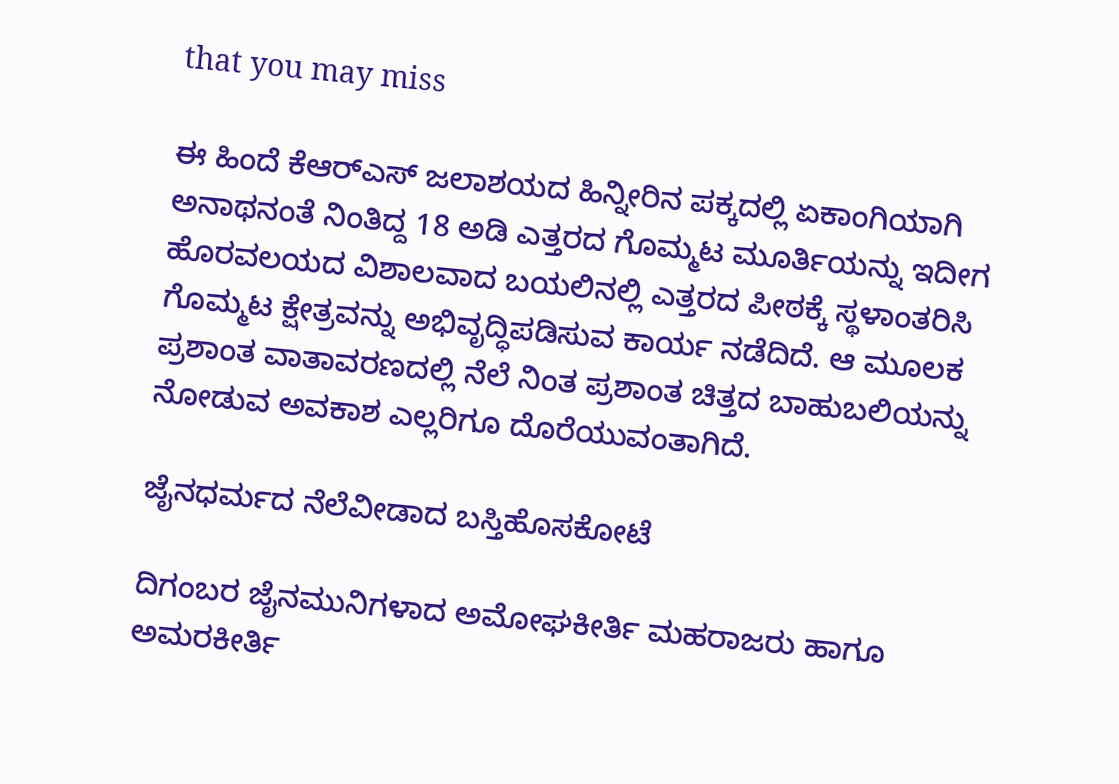that you may miss

ಈ ಹಿಂದೆ ಕೆಆರ್‌ಎಸ್ ಜಲಾಶಯದ ಹಿನ್ನೀರಿನ ಪಕ್ಕದಲ್ಲಿ ಏಕಾಂಗಿಯಾಗಿ ಅನಾಥನಂತೆ ನಿಂತಿದ್ದ 18 ಅಡಿ ಎತ್ತರದ ಗೊಮ್ಮಟ ಮೂರ್ತಿಯನ್ನು ಇದೀಗ ಹೊರವಲಯದ ವಿಶಾಲವಾದ ಬಯಲಿನಲ್ಲಿ ಎತ್ತರದ ಪೀಠಕ್ಕೆ ಸ್ಥಳಾಂತರಿಸಿ ಗೊಮ್ಮಟ ಕ್ಷೇತ್ರವನ್ನು ಅಭಿವೃದ್ಧಿಪಡಿಸುವ ಕಾರ್ಯ ನಡೆದಿದೆ. ಆ ಮೂಲಕ ಪ್ರಶಾಂತ ವಾತಾವರಣದಲ್ಲಿ ನೆಲೆ ನಿಂತ ಪ್ರಶಾಂತ ಚಿತ್ತದ ಬಾಹುಬಲಿಯನ್ನು ನೋಡುವ ಅವಕಾಶ ಎಲ್ಲರಿಗೂ ದೊರೆಯುವಂತಾಗಿದೆ.

ಜೈನಧರ್ಮದ ನೆಲೆವೀಡಾದ ಬಸ್ತಿಹೊಸಕೋಟೆ

ದಿಗಂಬರ ಜೈನಮುನಿಗಳಾದ ಅಮೋಘಕೀರ್ತಿ ಮಹರಾಜರು ಹಾಗೂ ಅಮರಕೀರ್ತಿ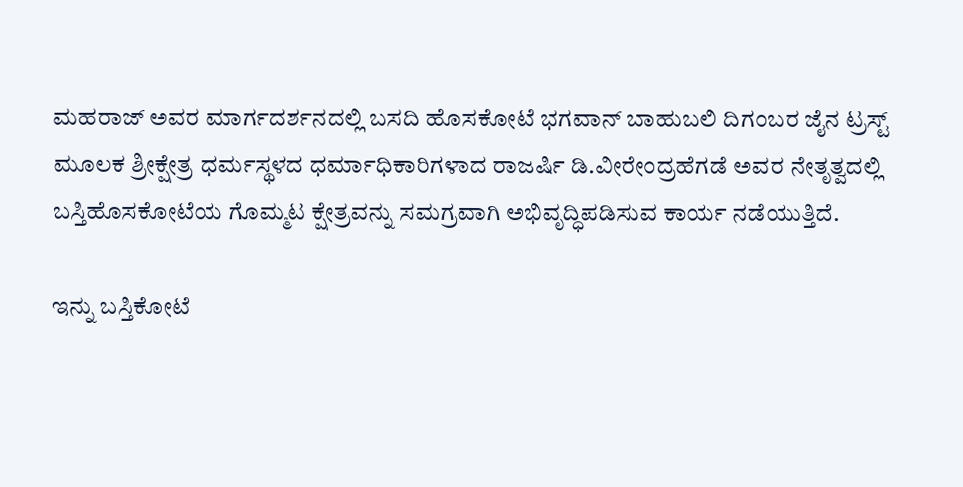ಮಹರಾಜ್ ಅವರ ಮಾರ್ಗದರ್ಶನದಲ್ಲಿ ಬಸದಿ ಹೊಸಕೋಟೆ ಭಗವಾನ್ ಬಾಹುಬಲಿ ದಿಗಂಬರ ಜೈನ ಟ್ರಸ್ಟ್ ಮೂಲಕ ಶ್ರೀಕ್ಷೇತ್ರ ಧರ್ಮಸ್ಥಳದ ಧರ್ಮಾಧಿಕಾರಿಗಳಾದ ರಾಜರ್ಷಿ ಡಿ.ವೀರೇಂದ್ರಹೆಗಡೆ ಅವರ ನೇತೃತ್ವದಲ್ಲಿ ಬಸ್ತಿಹೊಸಕೋಟೆಯ ಗೊಮ್ಮಟ ಕ್ಷೇತ್ರವನ್ನು ಸಮಗ್ರವಾಗಿ ಅಭಿವೃದ್ಧಿಪಡಿಸುವ ಕಾರ್ಯ ನಡೆಯುತ್ತಿದೆ.

ಇನ್ನು ಬಸ್ತಿಕೋಟೆ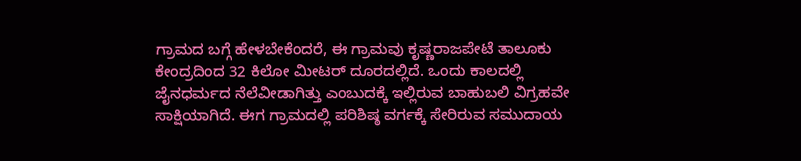ಗ್ರಾಮದ ಬಗ್ಗೆ ಹೇಳಬೇಕೆಂದರೆ, ಈ ಗ್ರಾಮವು ಕೃಷ್ಣರಾಜಪೇಟೆ ತಾಲೂಕು ಕೇಂದ್ರದಿಂದ 32 ಕಿಲೋ ಮೀಟರ್‌ ದೂರದಲ್ಲಿದೆ. ಒಂದು ಕಾಲದಲ್ಲಿ ಜೈನಧರ್ಮದ ನೆಲೆವೀಡಾಗಿತ್ತು ಎಂಬುದಕ್ಕೆ ಇಲ್ಲಿರುವ ಬಾಹುಬಲಿ ವಿಗ್ರಹವೇ ಸಾಕ್ಷಿಯಾಗಿದೆ. ಈಗ ಗ್ರಾಮದಲ್ಲಿ ಪರಿಶಿಷ್ಠ ವರ್ಗಕ್ಕೆ ಸೇರಿರುವ ಸಮುದಾಯ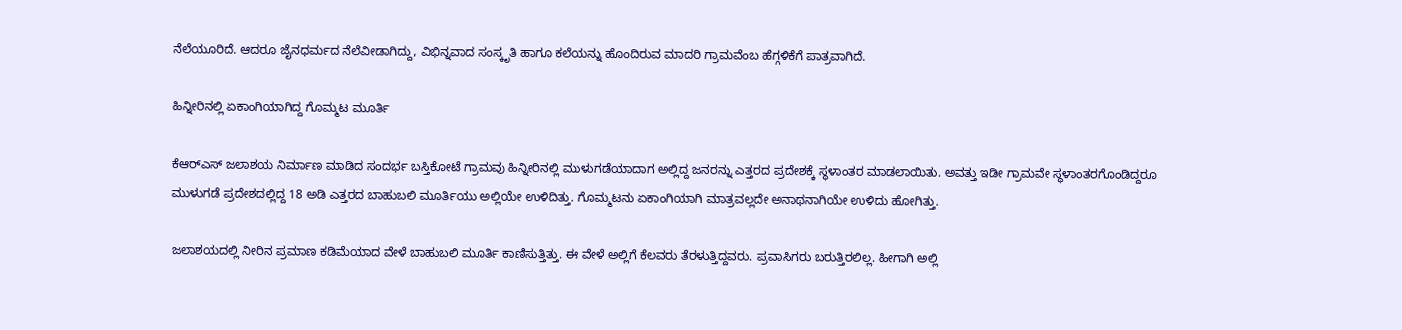ನೆಲೆಯೂರಿದೆ. ಆದರೂ ಜೈನಧರ್ಮದ ನೆಲೆವೀಡಾಗಿದ್ದು, ವಿಭಿನ್ನವಾದ ಸಂಸ್ಕೃತಿ ಹಾಗೂ ಕಲೆಯನ್ನು ಹೊಂದಿರುವ ಮಾದರಿ ಗ್ರಾಮವೆಂಬ ಹೆಗ್ಗಳಿಕೆಗೆ ಪಾತ್ರವಾಗಿದೆ.

ಹಿನ್ನೀರಿನಲ್ಲಿ ಏಕಾಂಗಿಯಾಗಿದ್ದ ಗೊಮ್ಮಟ ಮೂರ್ತಿ

ಕೆಆರ್‌ಎಸ್ ಜಲಾಶಯ ನಿರ್ಮಾಣ ಮಾಡಿದ ಸಂದರ್ಭ ಬಸ್ತಿಕೋಟೆ ಗ್ರಾಮವು ಹಿನ್ನೀರಿನಲ್ಲಿ ಮುಳುಗಡೆಯಾದಾಗ ಅಲ್ಲಿದ್ದ ಜನರನ್ನು ಎತ್ತರದ ಪ್ರದೇಶಕ್ಕೆ ಸ್ಥಳಾಂತರ ಮಾಡಲಾಯಿತು. ಅವತ್ತು ಇಡೀ ಗ್ರಾಮವೇ ಸ್ಥಳಾಂತರಗೊಂಡಿದ್ದರೂ ಮುಳುಗಡೆ ಪ್ರದೇಶದಲ್ಲಿದ್ದ 18 ಅಡಿ ಎತ್ತರದ ಬಾಹುಬಲಿ ಮೂರ್ತಿಯು ಅಲ್ಲಿಯೇ ಉಳಿದಿತ್ತು. ಗೊಮ್ಮಟನು ಏಕಾಂಗಿಯಾಗಿ ಮಾತ್ರವಲ್ಲದೇ ಅನಾಥನಾಗಿಯೇ ಉಳಿದು ಹೋಗಿತ್ತು.

ಜಲಾಶಯದಲ್ಲಿ ನೀರಿನ ಪ್ರಮಾಣ ಕಡಿಮೆಯಾದ ವೇಳೆ ಬಾಹುಬಲಿ ಮೂರ್ತಿ ಕಾಣಿಸುತ್ತಿತ್ತು. ಈ ವೇಳೆ ಅಲ್ಲಿಗೆ ಕೆಲವರು ತೆರಳುತ್ತಿದ್ದವರು. ಪ್ರವಾಸಿಗರು ಬರುತ್ತಿರಲಿಲ್ಲ. ಹೀಗಾಗಿ ಅಲ್ಲಿ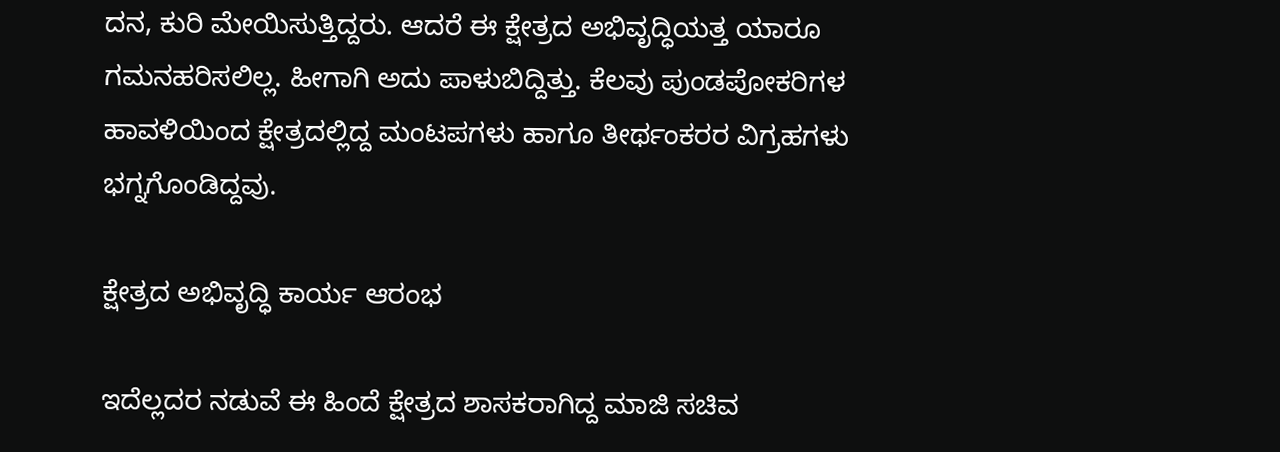ದನ, ಕುರಿ ಮೇಯಿಸುತ್ತಿದ್ದರು. ಆದರೆ ಈ ಕ್ಷೇತ್ರದ ಅಭಿವೃದ್ಧಿಯತ್ತ ಯಾರೂ ಗಮನಹರಿಸಲಿಲ್ಲ. ಹೀಗಾಗಿ ಅದು ಪಾಳುಬಿದ್ದಿತ್ತು. ಕೆಲವು ಪುಂಡಪೋಕರಿಗಳ ಹಾವಳಿಯಿಂದ ಕ್ಷೇತ್ರದಲ್ಲಿದ್ದ ಮಂಟಪಗಳು ಹಾಗೂ ತೀರ್ಥಂಕರರ ವಿಗ್ರಹಗಳು ಭಗ್ನಗೊಂಡಿದ್ದವು.

ಕ್ಷೇತ್ರದ ಅಭಿವೃದ್ಧಿ ಕಾರ್ಯ ಆರಂಭ

ಇದೆಲ್ಲದರ ನಡುವೆ ಈ ಹಿಂದೆ ಕ್ಷೇತ್ರದ ಶಾಸಕರಾಗಿದ್ದ ಮಾಜಿ ಸಚಿವ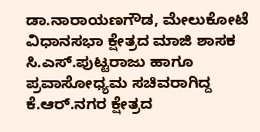ಡಾ.ನಾರಾಯಣಗೌಡ, ಮೇಲುಕೋಟೆ ವಿಧಾನಸಭಾ ಕ್ಷೇತ್ರದ ಮಾಜಿ ಶಾಸಕ ಸಿ.ಎಸ್.ಪುಟ್ಟರಾಜು ಹಾಗೂ ಪ್ರವಾಸೋಧ್ಯಮ ಸಚಿವರಾಗಿದ್ದ ಕೆ.ಆರ್.ನಗರ ಕ್ಷೇತ್ರದ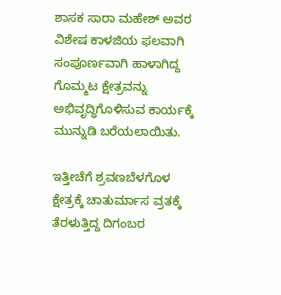ಶಾಸಕ ಸಾರಾ ಮಹೇಶ್ ಅವರ ವಿಶೇಷ ಕಾಳಜಿಯ ಫಲವಾಗಿ ಸಂಪೂರ್ಣವಾಗಿ ಹಾಳಾಗಿದ್ದ ಗೊಮ್ಮಟ ಕ್ಷೇತ್ರವನ್ನು ಅಭಿವೃದ್ಧಿಗೊಳಿಸುವ ಕಾರ್ಯಕ್ಕೆ ಮುನ್ನುಡಿ ಬರೆಯಲಾಯಿತು.

ಇತ್ತೀಚೆಗೆ ಶ್ರವಣಬೆಳಗೊಳ ಕ್ಷೇತ್ರಕ್ಕೆ ಚಾತುರ್ಮಾಸ ವ್ರತಕ್ಕೆ ತೆರಳುತ್ತಿದ್ದ ದಿಗಂಬರ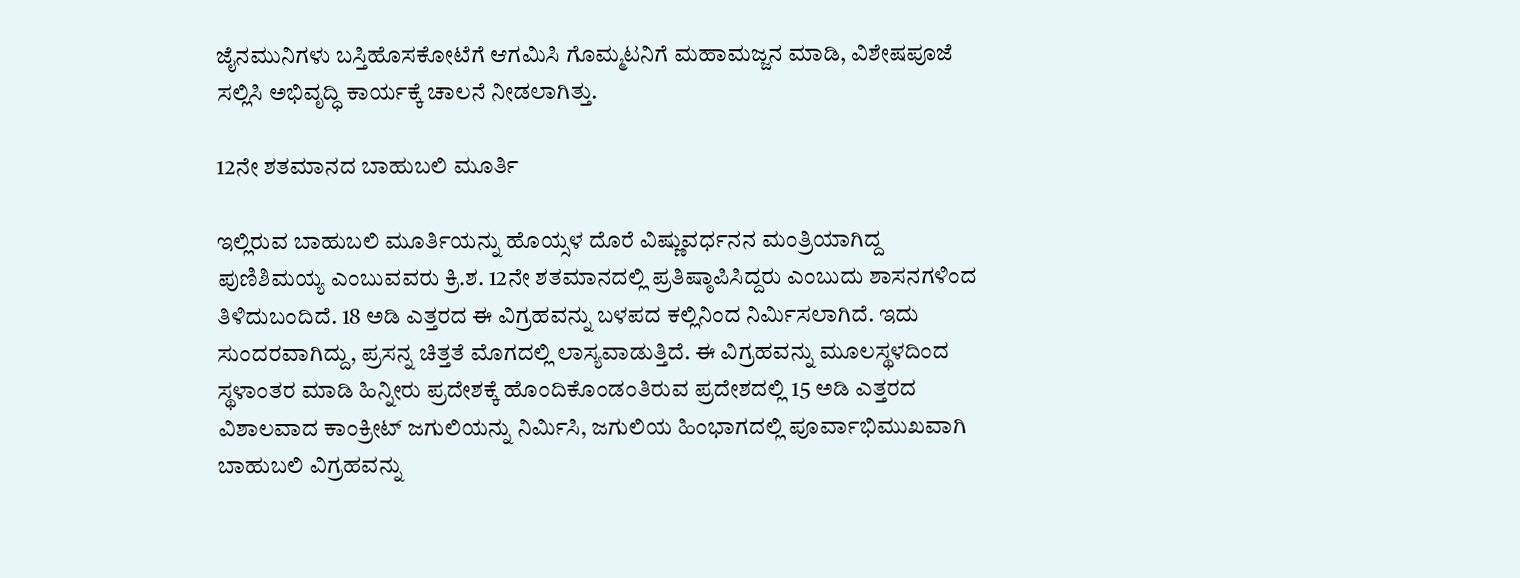ಜೈನಮುನಿಗಳು ಬಸ್ತಿಹೊಸಕೋಟೆಗೆ ಆಗಮಿಸಿ ಗೊಮ್ಮಟನಿಗೆ ಮಹಾಮಜ್ಜನ ಮಾಡಿ, ವಿಶೇಷಪೂಜೆ ಸಲ್ಲಿಸಿ ಅಭಿವೃದ್ಧಿ ಕಾರ್ಯಕ್ಕೆ ಚಾಲನೆ ನೀಡಲಾಗಿತ್ತು.

12ನೇ ಶತಮಾನದ ಬಾಹುಬಲಿ ಮೂರ್ತಿ

ಇಲ್ಲಿರುವ ಬಾಹುಬಲಿ ಮೂರ್ತಿಯನ್ನು ಹೊಯ್ಸಳ ದೊರೆ ವಿಷ್ಣುವರ್ಧನನ ಮಂತ್ರಿಯಾಗಿದ್ದ ಪುಣಿಶಿಮಯ್ಯ ಎಂಬುವವರು ಕ್ರಿ.ಶ. 12ನೇ ಶತಮಾನದಲ್ಲಿ ಪ್ರತಿಷ್ಠಾಪಿಸಿದ್ದರು ಎಂಬುದು ಶಾಸನಗಳಿಂದ ತಿಳಿದುಬಂದಿದೆ. 18 ಅಡಿ ಎತ್ತರದ ಈ ವಿಗ್ರಹವನ್ನು ಬಳಪದ ಕಲ್ಲಿನಿಂದ ನಿರ್ಮಿಸಲಾಗಿದೆ. ಇದು ಸುಂದರವಾಗಿದ್ದು, ಪ್ರಸನ್ನ ಚಿತ್ತತೆ ಮೊಗದಲ್ಲಿ ಲಾಸ್ಯವಾಡುತ್ತಿದೆ. ಈ ವಿಗ್ರಹವನ್ನು ಮೂಲಸ್ಥಳದಿಂದ ಸ್ಥಳಾಂತರ ಮಾಡಿ ಹಿನ್ನೀರು ಪ್ರದೇಶಕ್ಕೆ ಹೊಂದಿಕೊಂಡಂತಿರುವ ಪ್ರದೇಶದಲ್ಲಿ 15 ಅಡಿ ಎತ್ತರದ ವಿಶಾಲವಾದ ಕಾಂಕ್ರೀಟ್ ಜಗುಲಿಯನ್ನು ನಿರ್ಮಿಸಿ, ಜಗುಲಿಯ ಹಿಂಭಾಗದಲ್ಲಿ ಪೂರ್ವಾಭಿಮುಖವಾಗಿ ಬಾಹುಬಲಿ ವಿಗ್ರಹವನ್ನು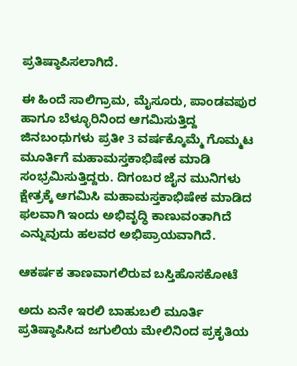ಪ್ರತಿಷ್ಠಾಪಿಸಲಾಗಿದೆ.

ಈ ಹಿಂದೆ ಸಾಲಿಗ್ರಾಮ, ಮೈಸೂರು, ಪಾಂಡವಪುರ ಹಾಗೂ ಬೆಳ್ಳೂರಿನಿಂದ ಆಗಮಿಸುತ್ತಿದ್ದ ಜಿನಬಂಧುಗಳು ಪ್ರತೀ 3 ವರ್ಷಕ್ಕೊಮ್ಮೆ ಗೊಮ್ಮಟ ಮೂರ್ತಿಗೆ ಮಹಾಮಸ್ತಕಾಭಿಷೇಕ ಮಾಡಿ ಸಂಭ್ರಮಿಸುತ್ತಿದ್ದರು. ದಿಗಂಬರ ಜೈನ ಮುನಿಗಳು ಕ್ಷೇತ್ರಕ್ಕೆ ಆಗಮಿಸಿ ಮಹಾಮಸ್ತಕಾಭಿಷೇಕ ಮಾಡಿದ ಫಲವಾಗಿ ಇಂದು ಅಭಿವೃದ್ಧಿ ಕಾಣುವಂತಾಗಿದೆ ಎನ್ನುವುದು ಹಲವರ ಅಭಿಪ್ರಾಯವಾಗಿದೆ.

ಆಕರ್ಷಕ ತಾಣವಾಗಲಿರುವ ಬಸ್ತಿಹೊಸಕೋಟೆ

ಅದು ಏನೇ ಇರಲಿ ಬಾಹುಬಲಿ ಮೂರ್ತಿ ಪ್ರತಿಷ್ಠಾಪಿಸಿದ ಜಗುಲಿಯ ಮೇಲಿನಿಂದ ಪ್ರಕೃತಿಯ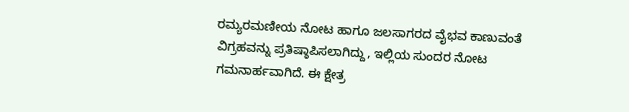ರಮ್ಯರಮಣೀಯ ನೋಟ ಹಾಗೂ ಜಲಸಾಗರದ ವೈಭವ ಕಾಣುವಂತೆ ವಿಗ್ರಹವನ್ನು ಪ್ರತಿಷ್ಠಾಪಿಸಲಾಗಿದ್ದು, ಇಲ್ಲಿಯ ಸುಂದರ ನೋಟ ಗಮನಾರ್ಹವಾಗಿದೆ. ಈ ಕ್ಷೇತ್ರ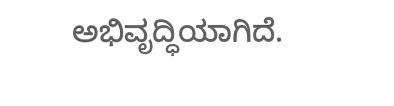ಅಭಿವೃದ್ಧಿಯಾಗಿದೆ.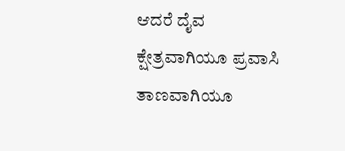ಆದರೆ ದೈವ ಕ್ಷೇತ್ರವಾಗಿಯೂ ಪ್ರವಾಸಿ ತಾಣವಾಗಿಯೂ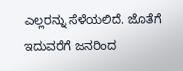ಎಲ್ಲರನ್ನು ಸೆಳೆಯಲಿದೆ. ಜೊತೆಗೆ ಇದುವರೆಗೆ ಜನರಿಂದ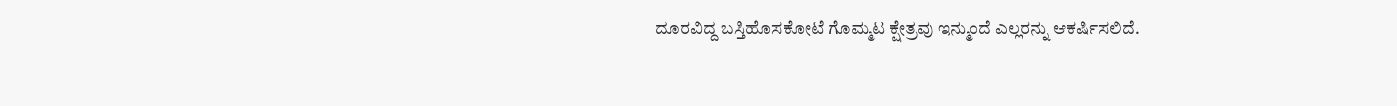ದೂರವಿದ್ದ ಬಸ್ತಿಹೊಸಕೋಟೆ ಗೊಮ್ಮಟ ಕ್ಷೇತ್ರವು ಇನ್ಮುಂದೆ ಎಲ್ಲರನ್ನು ಆಕರ್ಷಿಸಲಿದೆ.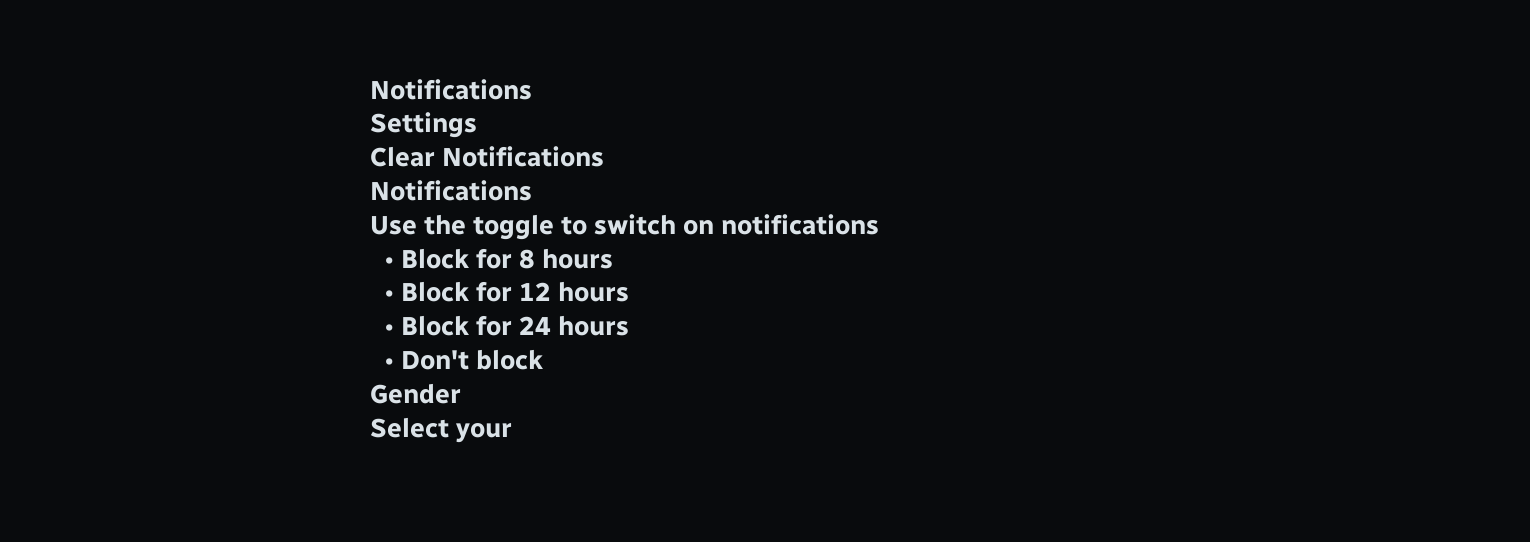Notifications
Settings
Clear Notifications
Notifications
Use the toggle to switch on notifications
  • Block for 8 hours
  • Block for 12 hours
  • Block for 24 hours
  • Don't block
Gender
Select your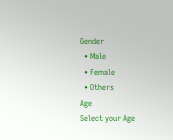Gender
  • Male
  • Female
  • Others
Age
Select your Age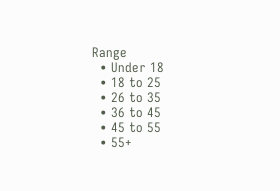Range
  • Under 18
  • 18 to 25
  • 26 to 35
  • 36 to 45
  • 45 to 55
  • 55+